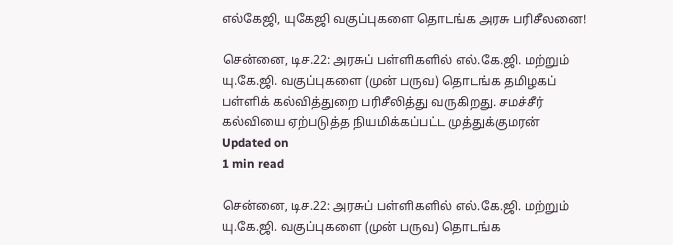எல்கேஜி, யுகேஜி வகுப்புகளை தொடங்க அரசு பரிசீலனை!

சென்னை, டிச.22: அரசுப் பள்ளிகளில் எல்.கே.ஜி. மற்றும் யு.கே.ஜி. வகுப்புகளை (முன் பருவ) தொடங்க தமிழகப் பள்ளிக் கல்வித்துறை பரிசீலித்து வருகிறது. சமச்சீர் கல்வியை ஏற்படுத்த நியமிக்கப்பட்ட முத்துக்குமரன்
Updated on
1 min read

சென்னை, டிச.22: அரசுப் பள்ளிகளில் எல்.கே.ஜி. மற்றும் யு.கே.ஜி. வகுப்புகளை (முன் பருவ) தொடங்க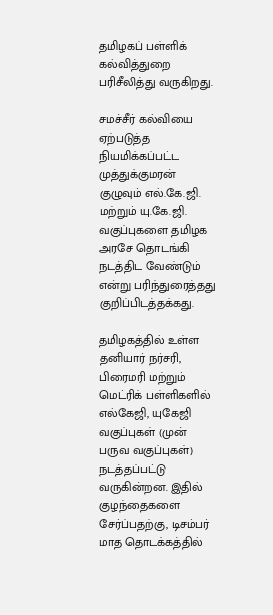தமிழகப் பள்ளிக் கல்வித்துறை பரிசீலித்து வருகிறது.

சமச்சீர் கல்வியை ஏற்படுத்த நியமிக்கப்பட்ட முத்துக்குமரன் குழுவும் எல்.கே.ஜி. மற்றும் யு.கே.ஜி. வகுப்புகளை தமிழக அரசே தொடங்கி நடத்திட வேண்டும் என்று பரிந்துரைத்தது குறிப்பிடத்தக்கது.

தமிழகத்தில் உள்ள தனியார் நர்சரி, பிரைமரி மற்றும் மெட்ரிக் பள்ளிகளில் எல்கேஜி, யுகேஜி வகுப்புகள் (முன் பருவ வகுப்புகள்) நடத்தப்பட்டு வருகின்றன. இதில் குழந்தைகளை சேர்ப்பதற்கு, டிசம்பர் மாத தொடக்கத்தில்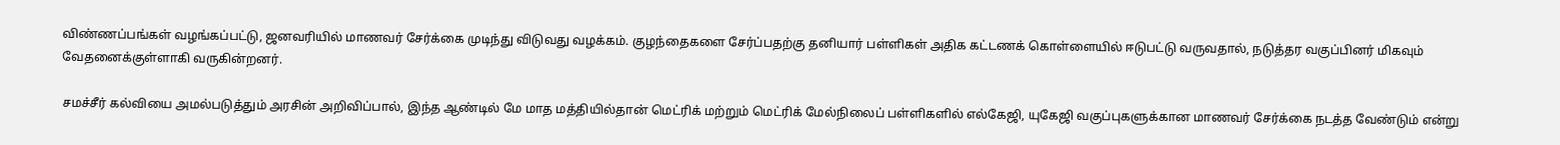விண்ணப்பங்கள் வழங்கப்பட்டு, ஜனவரியில் மாணவர் சேர்க்கை முடிந்து விடுவது வழக்கம். குழந்தைகளை சேர்ப்பதற்கு தனியார் பள்ளிகள் அதிக கட்டணக் கொள்ளையில் ஈடுபட்டு வருவதால், நடுத்தர வகுப்பினர் மிகவும் வேதனைக்குள்ளாகி வருகின்றனர்.

சமச்சீர் கல்வியை அமல்படுத்தும் அரசின் அறிவிப்பால், இந்த ஆண்டில் மே மாத மத்தியில்தான் மெட்ரிக் மற்றும் மெட்ரிக் மேல்நிலைப் பள்ளிகளில் எல்கேஜி, யுகேஜி வகுப்புகளுக்கான மாணவர் சேர்க்கை நடத்த வேண்டும் என்று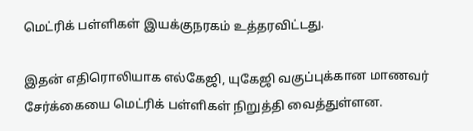மெட்ரிக் பள்ளிகள் இயக்குநரகம் உத்தரவிட்டது.

இதன் எதிரொலியாக எல்கேஜி, யுகேஜி வகுப்புக்கான மாணவர் சேர்க்கையை மெட்ரிக் பள்ளிகள் நிறுத்தி வைத்துள்ளன.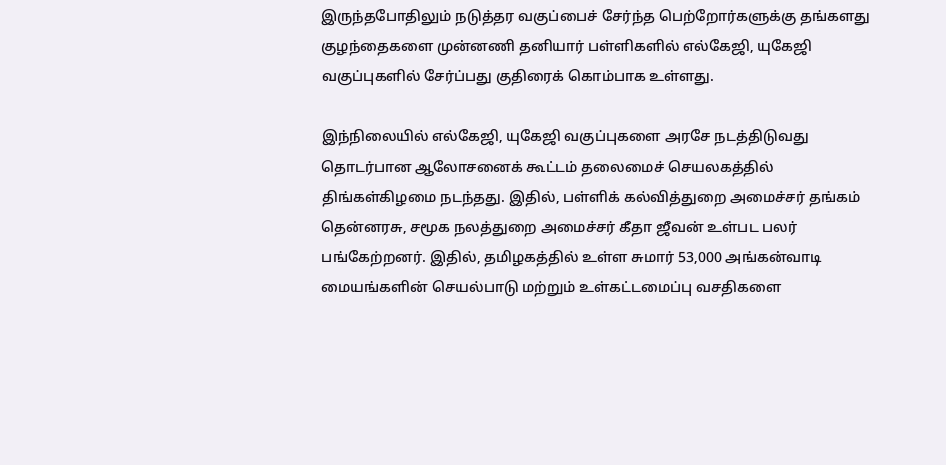இருந்தபோதிலும் நடுத்தர வகுப்பைச் சேர்ந்த பெற்றோர்களுக்கு தங்களது குழந்தைகளை முன்னணி தனியார் பள்ளிகளில் எல்கேஜி, யுகேஜி வகுப்புகளில் சேர்ப்பது குதிரைக் கொம்பாக உள்ளது.

இந்நிலையில் எல்கேஜி, யுகேஜி வகுப்புகளை அரசே நடத்திடுவது தொடர்பான ஆலோசனைக் கூட்டம் தலைமைச் செயலகத்தில் திங்கள்கிழமை நடந்தது. இதில், பள்ளிக் கல்வித்துறை அமைச்சர் தங்கம் தென்னரசு, சமூக நலத்துறை அமைச்சர் கீதா ஜீவன் உள்பட பலர் பங்கேற்றனர். இதில், தமிழகத்தில் உள்ள சுமார் 53,000 அங்கன்வாடி மையங்களின் செயல்பாடு மற்றும் உள்கட்டமைப்பு வசதிகளை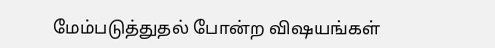மேம்படுத்துதல் போன்ற விஷயங்கள்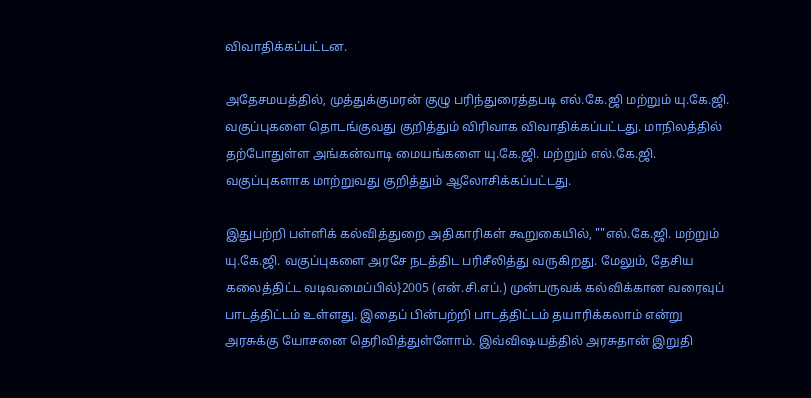விவாதிக்கப்பட்டன.

அதேசமயத்தில், முத்துக்குமரன் குழு பரிந்துரைத்தபடி எல்.கே.ஜி மற்றும் யு.கே.ஜி. வகுப்புகளை தொடங்குவது குறித்தும் விரிவாக விவாதிக்கப்பட்டது. மாநிலத்தில் தற்போதுள்ள அங்கன்வாடி மையங்களை யு.கே.ஜி. மற்றும் எல்.கே.ஜி. வகுப்புகளாக மாற்றுவது குறித்தும் ஆலோசிக்கப்பட்டது.

இதுபற்றி பள்ளிக் கல்வித்துறை அதிகாரிகள் கூறுகையில், ""எல்.கே.ஜி. மற்றும் யு.கே.ஜி. வகுப்புகளை அரசே நடத்திட பரிசீலித்து வருகிறது. மேலும், தேசிய கலைத்திட்ட வடிவமைப்பில்}2005 (என்.சி.எப்.) முன்பருவக் கல்விக்கான வரைவுப் பாடத்திட்டம் உள்ளது. இதைப் பின்பற்றி பாடத்திட்டம் தயாரிக்கலாம் என்று அரசுக்கு யோசனை தெரிவித்துள்ளோம். இவ்விஷயத்தில் அரசுதான் இறுதி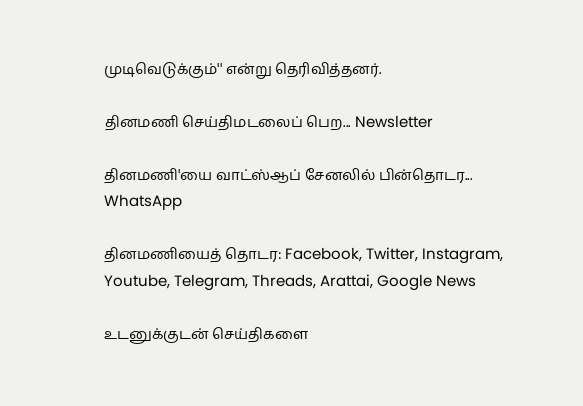முடிவெடுக்கும்'' என்று தெரிவித்தனர்.

தினமணி செய்திமடலைப் பெற... Newsletter

தினமணி'யை வாட்ஸ்ஆப் சேனலில் பின்தொடர... WhatsApp

தினமணியைத் தொடர: Facebook, Twitter, Instagram, Youtube, Telegram, Threads, Arattai, Google News

உடனுக்குடன் செய்திகளை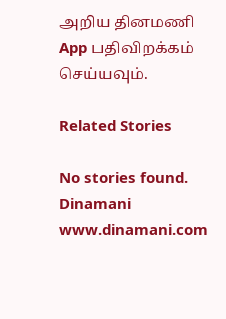அறிய தினமணி App பதிவிறக்கம் செய்யவும்.

Related Stories

No stories found.
Dinamani
www.dinamani.com